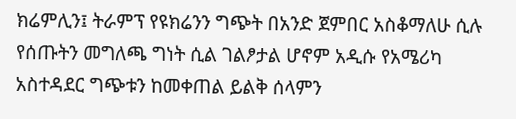ክሬምሊን፤ ትራምፕ የዩክሬንን ግጭት በአንድ ጀምበር አስቆማለሁ ሲሉ የሰጡትን መግለጫ ግነት ሲል ገልፆታል ሆኖም አዲሱ የአሜሪካ አስተዳደር ግጭቱን ከመቀጠል ይልቅ ሰላምን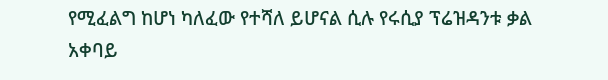የሚፈልግ ከሆነ ካለፈው የተሻለ ይሆናል ሲሉ የሩሲያ ፕሬዝዳንቱ ቃል አቀባይ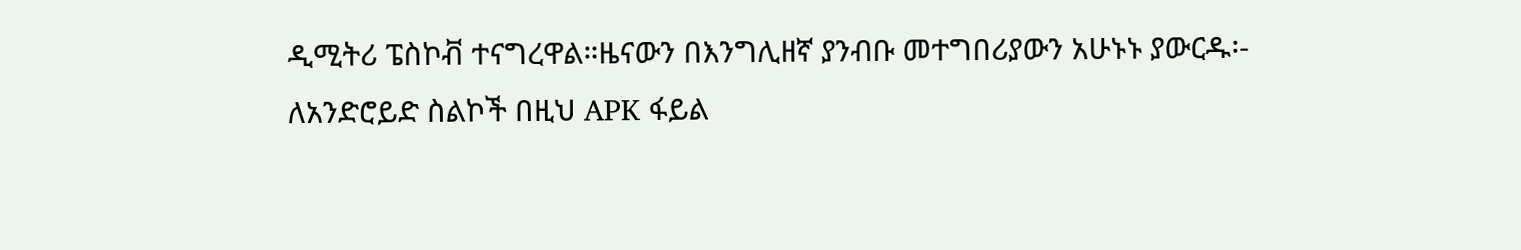ዲሚትሪ ፔስኮቭ ተናግረዋል።ዜናውን በእንግሊዘኛ ያንብቡ መተግበሪያውን አሁኑኑ ያውርዱ፡- ለአንድሮይድ ስልኮች በዚህ APK ፋይል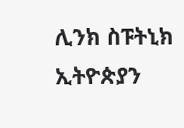ሊንክ ስፑትኒክ ኢትዮጵያን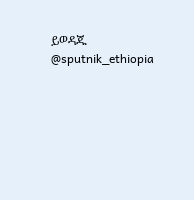ይወዳጁ @sputnik_ethiopia